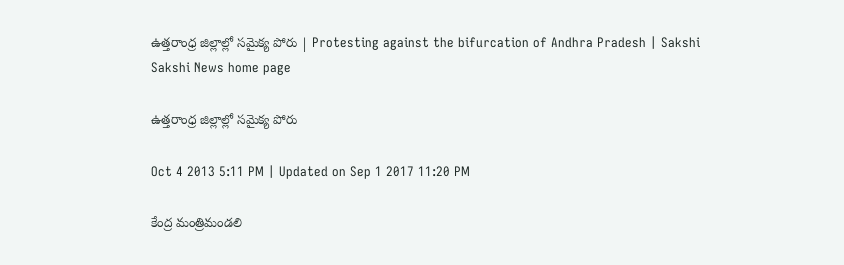ఉత్తరాంధ్ర జిల్లాల్లో సమైక్య పోరు | Protesting against the bifurcation of Andhra Pradesh | Sakshi
Sakshi News home page

ఉత్తరాంధ్ర జిల్లాల్లో సమైక్య పోరు

Oct 4 2013 5:11 PM | Updated on Sep 1 2017 11:20 PM

కేంద్ర మంత్రిమండలి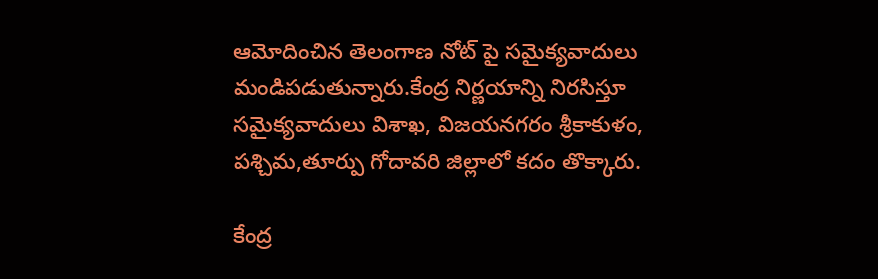ఆమోదించిన తెలంగాణ నోట్ పై సమైక్యవాదులు మండిపడుతున్నారు.కేంద్ర నిర్ణయాన్ని నిరసిస్తూ సమైక్యవాదులు విశాఖ, విజయనగరం శ్రీకాకుళం, పశ్చిమ,తూర్పు గోదావరి జిల్లాలో కదం తొక్కారు.

కేంద్ర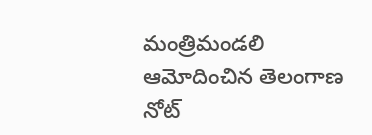మంత్రిమండలి ఆమోదించిన తెలంగాణ నోట్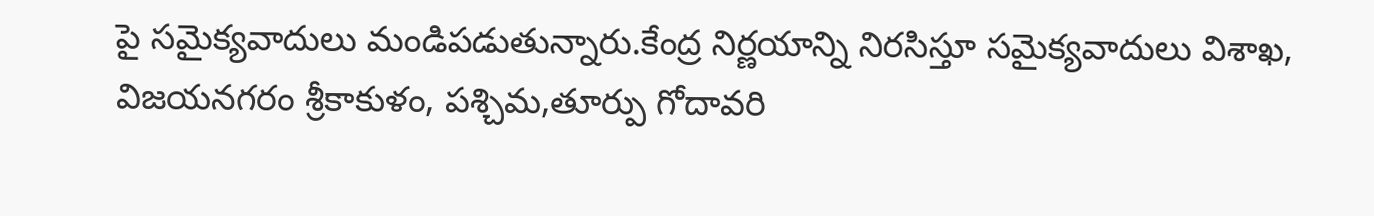పై సమైక్యవాదులు మండిపడుతున్నారు.కేంద్ర నిర్ణయాన్ని నిరసిస్తూ సమైక్యవాదులు విశాఖ, విజయనగరం శ్రీకాకుళం, పశ్చిమ,తూర్పు గోదావరి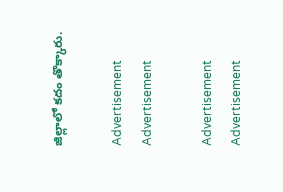జిల్లాలో కదం తొక్కారు.

Advertisement
Advertisement

Advertisement
Advertisement